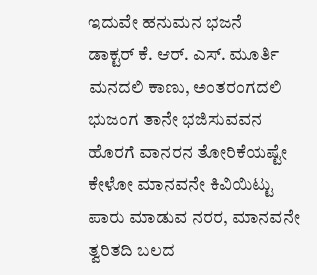ಇದುವೇ ಹನುಮನ ಭಜನೆ
ಡಾಕ್ಟರ್ ಕೆ. ಆರ್. ಎಸ್. ಮೂರ್ತಿ
ಮನದಲಿ ಕಾಣು, ಅಂತರಂಗದಲಿ ಭುಜಂಗ ತಾನೇ ಭಜಿಸುವವನ
ಹೊರಗೆ ವಾನರನ ತೋರಿಕೆಯಷ್ಟೇ ಕೇಳೋ ಮಾನವನೇ ಕಿವಿಯಿಟ್ಟು
ಪಾರು ಮಾಡುವ ನರರ, ಮಾನವನೇ ತ್ವರಿತದಿ ಬಲದ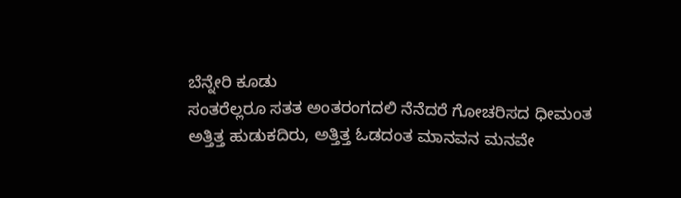ಬೆನ್ನೇರಿ ಕೂಡು
ಸಂತರೆಲ್ಲರೂ ಸತತ ಅಂತರಂಗದಲಿ ನೆನೆದರೆ ಗೋಚರಿಸದ ಧೀಮಂತ
ಅತ್ತಿತ್ತ ಹುಡುಕದಿರು, ಅತ್ತಿತ್ತ ಓಡದಂತ ಮಾನವನ ಮನವೇ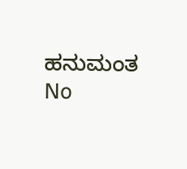ಹನುಮಂತ
No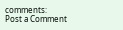comments:
Post a Comment